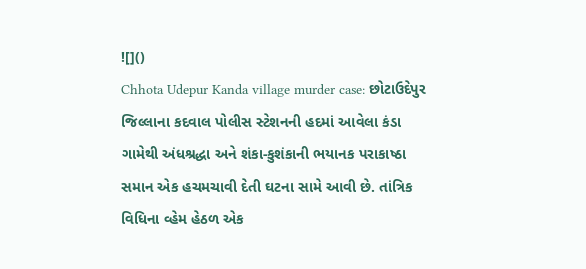![]()
Chhota Udepur Kanda village murder case: છોટાઉદેપુર જિલ્લાના કદવાલ પોલીસ સ્ટેશનની હદમાં આવેલા કંડા ગામેથી અંધશ્રદ્ધા અને શંકા-કુશંકાની ભયાનક પરાકાષ્ઠા સમાન એક હચમચાવી દેતી ઘટના સામે આવી છે. તાંત્રિક વિધિના વ્હેમ હેઠળ એક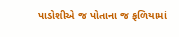પાડોશીએ જ પોતાના જ ફળિયામાં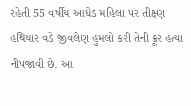રહેતી 55 વર્ષીય આધેડ મહિલા પર તીક્ષ્ણ હથિયાર વડે જીવલેણ હુમલો કરી તેની ક્રૂર હત્યા નીપજાવી છે. આ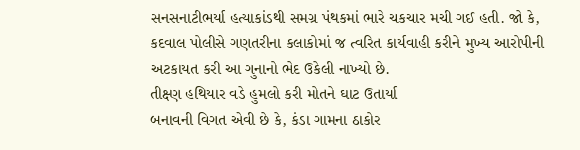સનસનાટીભર્યા હત્યાકાંડથી સમગ્ર પંથકમાં ભારે ચકચાર મચી ગઈ હતી. જો કે, કદવાલ પોલીસે ગણતરીના કલાકોમાં જ ત્વરિત કાર્યવાહી કરીને મુખ્ય આરોપીની અટકાયત કરી આ ગુનાનો ભેદ ઉકેલી નાખ્યો છે.
તીક્ષ્ણ હથિયાર વડે હુમલો કરી મોતને ઘાટ ઉતાર્યા
બનાવની વિગત એવી છે કે, કંડા ગામના ઠાકોર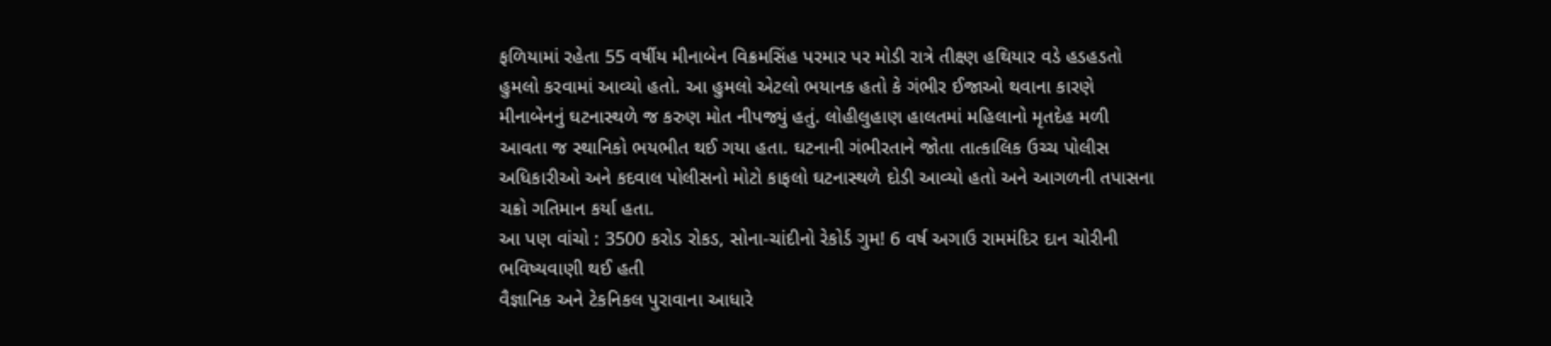ફળિયામાં રહેતા 55 વર્ષીય મીનાબેન વિક્રમસિંહ પરમાર પર મોડી રાત્રે તીક્ષ્ણ હથિયાર વડે હડહડતો હુમલો કરવામાં આવ્યો હતો. આ હુમલો એટલો ભયાનક હતો કે ગંભીર ઈજાઓ થવાના કારણે મીનાબેનનું ઘટનાસ્થળે જ કરુણ મોત નીપજ્યું હતું. લોહીલુહાણ હાલતમાં મહિલાનો મૃતદેહ મળી આવતા જ સ્થાનિકો ભયભીત થઈ ગયા હતા. ઘટનાની ગંભીરતાને જોતા તાત્કાલિક ઉચ્ચ પોલીસ અધિકારીઓ અને કદવાલ પોલીસનો મોટો કાફલો ઘટનાસ્થળે દોડી આવ્યો હતો અને આગળની તપાસના ચક્રો ગતિમાન કર્યા હતા.
આ પણ વાંચો : 3500 કરોડ રોકડ, સોના-ચાંદીનો રેકોર્ડ ગુમ! 6 વર્ષ અગાઉ રામમંદિર દાન ચોરીની ભવિષ્યવાણી થઈ હતી
વૈજ્ઞાનિક અને ટેકનિકલ પુરાવાના આધારે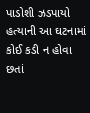પાડોશી ઝડપાયો
હત્યાની આ ઘટનામાં કોઈ કડી ન હોવા છતાં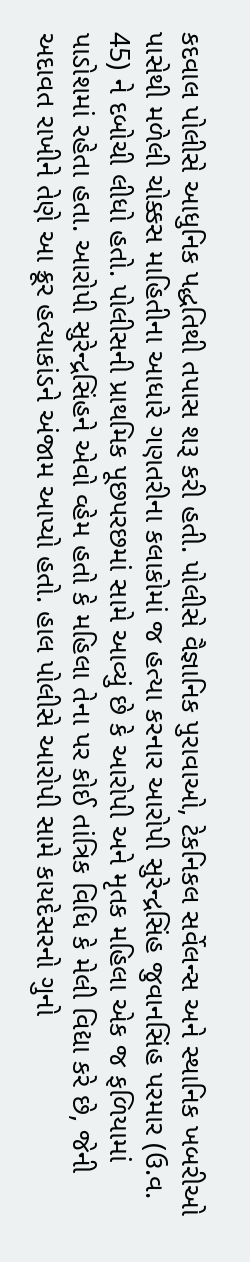કદવાલ પોલીસે આધુનિક પદ્ધતિથી તપાસ શરૂ કરી હતી. પોલીસે વૈજ્ઞાનિક પુરાવાઓ, ટેકનિકલ સર્વેલન્સ અને સ્થાનિક ખબરીઓ પાસેથી મળેલી ચોક્કસ માહિતીના આધારે ગણતરીના કલાકોમાં જ હત્યા કરનાર આરોપી સુરેન્દ્રસિંહ જુવાનસિંહ પરમાર (ઉ.વ. 45) ને દબોચી લીધો હતો. પોલીસની પ્રાથમિક પૂછપરછમાં સામે આવ્યું છે કે આરોપી અને મૃતક મહિલા એક જ ફળિયામાં પાડોશમાં રહેતા હતા. આરોપી સુરેન્દ્રસિંહને એવો વ્હેમ હતો કે મહિલા તેના પર કોઈ તાંત્રિક વિધિ કે મેલી વિદ્યા કરે છે, જેની અદાવત રાખીને તેણે આ ક્રૂર હત્યાકાંડને અંજામ આપ્યો હતો. હાલ પોલીસે આરોપી સામે કાયદેસરનો ગુનો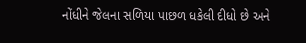નોંધીને જેલના સળિયા પાછળ ધકેલી દીધો છે અને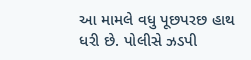આ મામલે વધુ પૂછપરછ હાથ ધરી છે. પોલીસે ઝડપી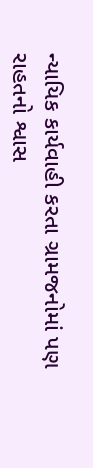ન્યાયિક કાર્યવાહી કરતા ગ્રામજનોમાં પણ રાહતનો શ્વાસ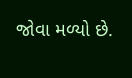જોવા મળ્યો છે.